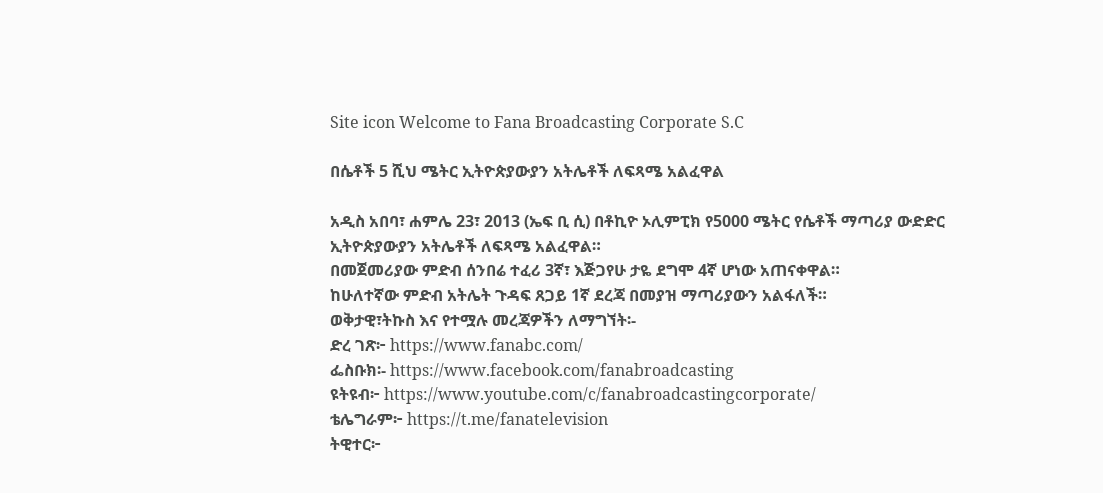Site icon Welcome to Fana Broadcasting Corporate S.C

በሴቶች 5 ሺህ ሜትር ኢትዮጵያውያን አትሌቶች ለፍጻሜ አልፈዋል

አዲስ አበባ፣ ሐምሌ 23፣ 2013 (ኤፍ ቢ ሲ) በቶኪዮ ኦሊምፒክ የ5000 ሜትር የሴቶች ማጣሪያ ውድድር ኢትዮጵያውያን አትሌቶች ለፍጻሜ አልፈዋል።
በመጀመሪያው ምድብ ሰንበሬ ተፈሪ 3ኛ፣ እጅጋየሁ ታዬ ደግሞ 4ኛ ሆነው አጠናቀዋል።
ከሁለተኛው ምድብ አትሌት ጉዳፍ ጸጋይ 1ኛ ደረጃ በመያዝ ማጣሪያውን አልፋለች።
ወቅታዊ፣ትኩስ እና የተሟሉ መረጃዎችን ለማግኘት፡-
ድረ ገጽ፦ https://www.fanabc.com/
ፌስቡክ፡- https://www.facebook.com/fanabroadcasting
ዩትዩብ፦ https://www.youtube.com/c/fanabroadcastingcorporate/
ቴሌግራም፦ https://t.me/fanatelevision
ትዊተር፦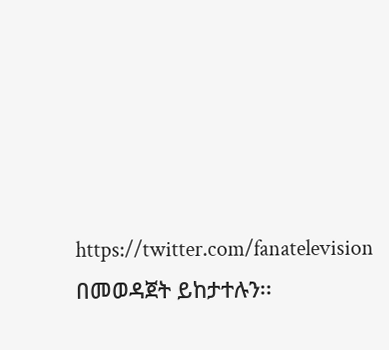https://twitter.com/fanatelevision በመወዳጀት ይከታተሉን፡፡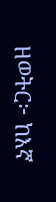ዘወትር፦ ከእኛ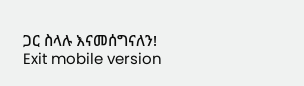ጋር ስላሉ እናመሰግናለን!
Exit mobile version